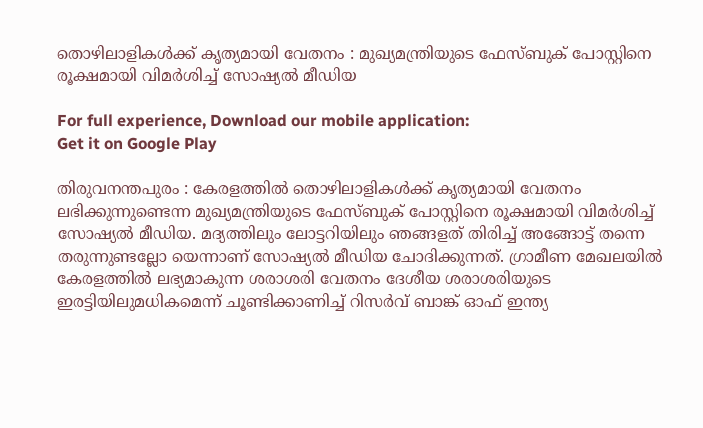തൊഴിലാളികള്‍ക്ക് കൃത്യമായി വേതനം : മുഖ്യമന്ത്രിയുടെ ഫേസ്ബുക് പോസ്റ്റിനെ രൂക്ഷമായി വിമര്‍ശിച്ച്‌ സോഷ്യല്‍ മീഡിയ

For full experience, Download our mobile application:
Get it on Google Play

തിരുവനന്തപുരം : കേരളത്തില്‍ തൊഴിലാളികള്‍ക്ക് കൃത്യമായി വേതനം ലഭിക്കുന്നുണ്ടെന്ന മുഖ്യമന്ത്രിയുടെ ഫേസ്ബുക് പോസ്റ്റിനെ രൂക്ഷമായി വിമര്‍ശിച്ച്‌ സോഷ്യല്‍ മീഡിയ. മദ്യത്തിലും ലോട്ടറിയിലും ഞങ്ങളത് തിരിച്ച്‌ അങ്ങോട്ട് തന്നെ തരുന്നുണ്ടല്ലോ യെന്നാണ് സോഷ്യല്‍ മീഡിയ ചോദിക്കുന്നത്. ഗ്രാമീണ മേഖലയില്‍ കേരളത്തില്‍ ലഭ്യമാകുന്ന ശരാശരി വേതനം ദേശീയ ശരാശരിയുടെ ഇരട്ടിയിലുമധികമെന്ന് ചൂണ്ടിക്കാണിച്ച്‌ റിസര്‍വ് ബാങ്ക് ഓഫ് ഇന്ത്യ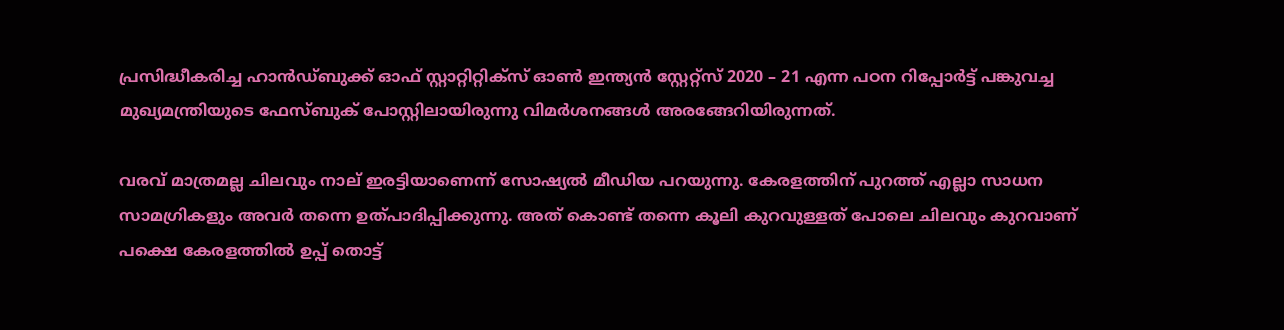പ്രസിദ്ധീകരിച്ച ഹാന്‍ഡ്ബുക്ക് ഓഫ് സ്റ്റാറ്റിറ്റിക്സ് ഓണ്‍ ഇന്ത്യന്‍ സ്റ്റേറ്റ്സ് 2020 – 21 എന്ന പഠന റിപ്പോര്‍ട്ട് പങ്കുവച്ച മുഖ്യമന്ത്രിയുടെ ഫേസ്ബുക് പോസ്റ്റിലായിരുന്നു വിമര്‍ശനങ്ങള്‍ അരങ്ങേറിയിരുന്നത്.

വരവ് മാത്രമല്ല ചിലവും നാല് ഇരട്ടിയാണെന്ന് സോഷ്യല്‍ മീഡിയ പറയുന്നു. കേരളത്തിന് പുറത്ത് എല്ലാ സാധന സാമഗ്രികളും അവര്‍ തന്നെ ഉത്പാദിപ്പിക്കുന്നു. അത് കൊണ്ട് തന്നെ കൂലി കുറവുള്ളത് പോലെ ചിലവും കുറവാണ് പക്ഷെ കേരളത്തില്‍ ഉപ്പ് തൊട്ട്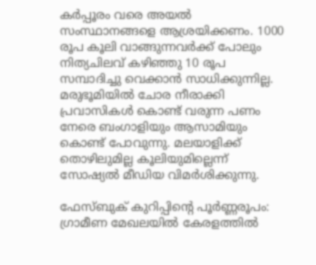കര്‍പ്പൂരം വരെ അയല്‍ സംസ്ഥാനങ്ങളെ ആശ്രയിക്കണം. 1000 രൂപ കൂലി വാങ്ങുന്നവര്‍ക്ക് പോലും നിത്യചിലവ് കഴിഞ്ഞു 10 രൂപ സമ്പാദിച്ചു വെക്കാന്‍ സാധിക്കുന്നില്ല. മരുഭൂമിയില്‍ ചോര നീരാക്കി പ്രവാസികള്‍ കൊണ്ട് വരുന്ന പണം നേരെ ബംഗാളിയും ആസാമിയും കൊണ്ട് പോവുന്നു. മലയാളിക്ക് തൊഴിലുമില്ല കൂലിയുമില്ലെന്ന് സോഷ്യല്‍ മീഡിയ വിമര്‍ശിക്കുന്നു.

ഫേസ്ബുക് കുറിപ്പിന്റെ പൂര്‍ണ്ണരൂപം:
ഗ്രാമീണ മേഖലയില്‍ കേരളത്തില്‍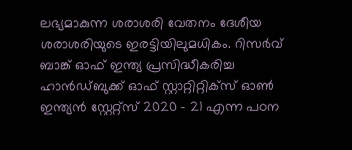ലഭ്യമാകുന്ന ശരാശരി വേതനം ദേശീയ ശരാശരിയുടെ ഇരട്ടിയിലുമധികം. റിസര്‍വ് ബാങ്ക് ഓഫ് ഇന്ത്യ പ്രസിദ്ധീകരിച്ച ഹാന്‍ഡ്ബുക്ക് ഓഫ് സ്റ്റാറ്റിറ്റിക്സ് ഓണ്‍ ഇന്ത്യന്‍ സ്റ്റേറ്റ്സ് 2020 – 21 എന്ന പഠന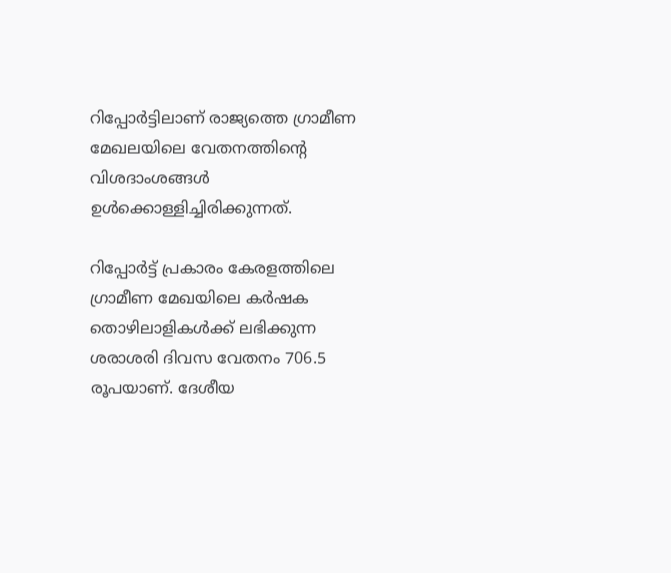റിപ്പോര്‍ട്ടിലാണ് രാജ്യത്തെ ഗ്രാമീണ മേഖലയിലെ വേതനത്തിന്‍റെ വിശദാംശങ്ങള്‍ ഉള്‍ക്കൊള്ളിച്ചിരിക്കുന്നത്.

റിപ്പോര്‍ട്ട് പ്രകാരം കേരളത്തിലെ ഗ്രാമീണ മേഖയിലെ കര്‍ഷക തൊഴിലാളികള്‍ക്ക് ലഭിക്കുന്ന ശരാശരി ദിവസ വേതനം 706.5 രൂപയാണ്. ദേശീയ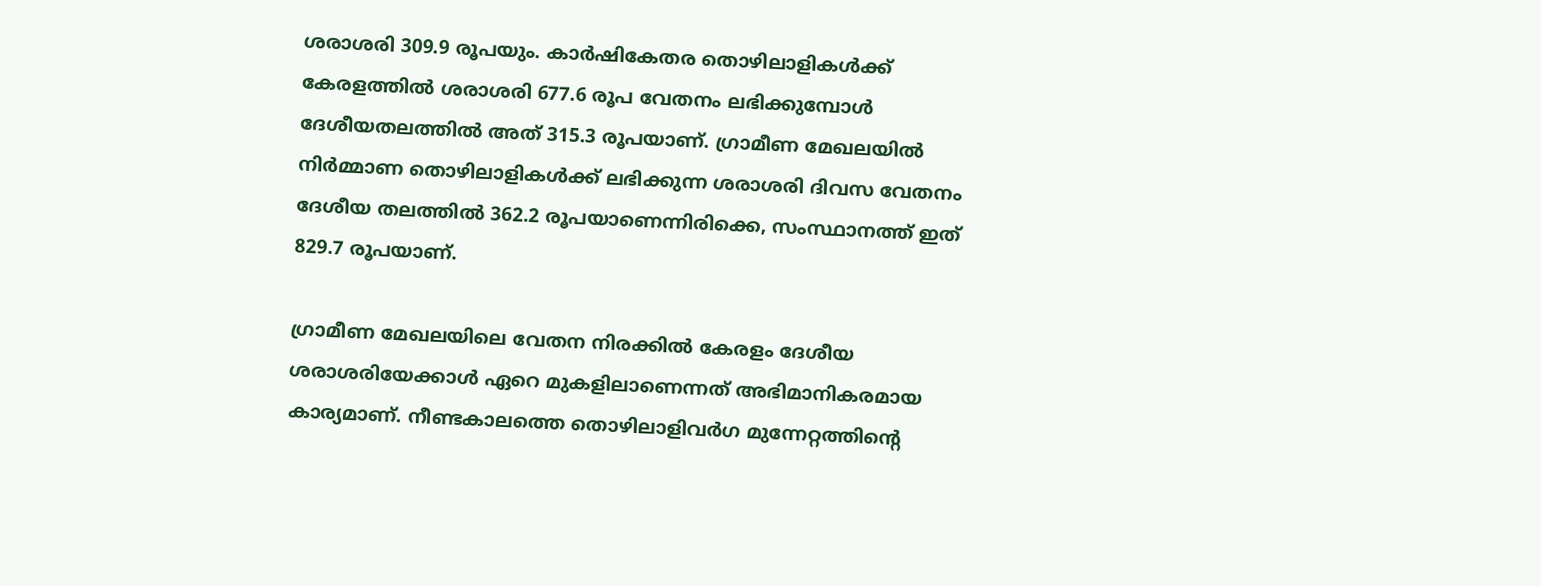ശരാശരി 309.9 രൂപയും. കാര്‍ഷികേതര തൊഴിലാളികള്‍ക്ക് കേരളത്തില്‍ ശരാശരി 677.6 രൂപ വേതനം ലഭിക്കുമ്പോള്‍ ദേശീയതലത്തില്‍ അത് 315.3 രൂപയാണ്. ഗ്രാമീണ മേഖലയില്‍ നിര്‍മ്മാണ തൊഴിലാളികള്‍ക്ക് ലഭിക്കുന്ന ശരാശരി ദിവസ വേതനം ദേശീയ തലത്തില്‍ 362.2 രൂപയാണെന്നിരിക്കെ, സംസ്ഥാനത്ത് ഇത് 829.7 രൂപയാണ്.

ഗ്രാമീണ മേഖലയിലെ വേതന നിരക്കില്‍ കേരളം ദേശീയ ശരാശരിയേക്കാള്‍ ഏറെ മുകളിലാണെന്നത് അഭിമാനികരമായ കാര്യമാണ്. നീണ്ടകാലത്തെ തൊഴിലാളിവര്‍ഗ മുന്നേറ്റത്തിന്‍റെ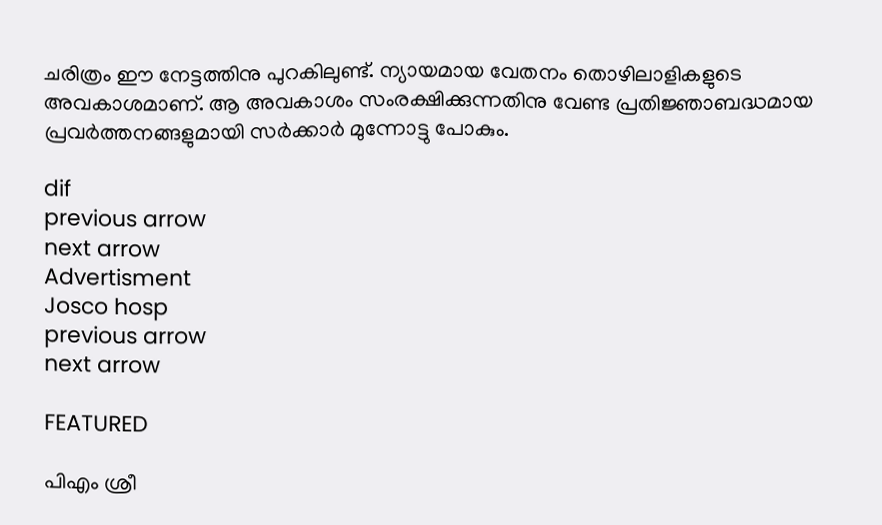ചരിത്രം ഈ നേട്ടത്തിനു പുറകിലുണ്ട്. ന്യായമായ വേതനം തൊഴിലാളികളുടെ അവകാശമാണ്. ആ അവകാശം സംരക്ഷിക്കുന്നതിനു വേണ്ട പ്രതിജ്ഞാബദ്ധമായ പ്രവര്‍ത്തനങ്ങളുമായി സര്‍ക്കാര്‍ മുന്നോട്ടു പോകും.

dif
previous arrow
next arrow
Advertisment
Josco hosp
previous arrow
next arrow

FEATURED

പിഎം ശ്രീ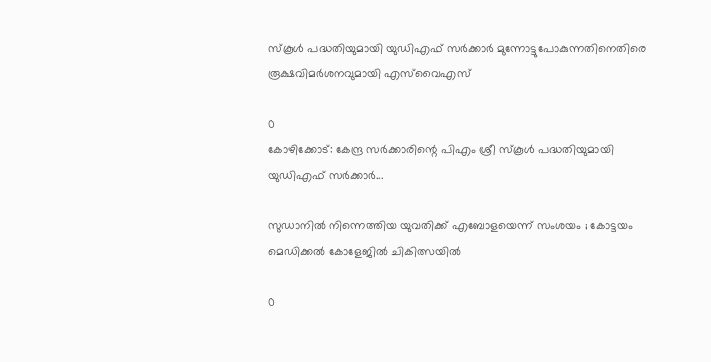സ്കൂൾ പദ്ധതിയുമായി യുഡിഎഫ് സർക്കാർ മുന്നോട്ടുപോകുന്നതിനെതിരെ രൂക്ഷവിമർശനവുമായി എസ്‌വൈഎസ്

0
കോഴിക്കോട്: കേന്ദ്ര സർക്കാരിന്റെ പിഎം ശ്രീ സ്കൂൾ പദ്ധതിയുമായി യുഡിഎഫ് സർക്കാർ...

സുഡാനിൽ നിന്നെത്തിയ യുവതിക്ക് എബോളയെന്ന് സംശയം ; കോട്ടയം മെഡിക്കൽ കോളേജിൽ ചികിത്സയിൽ

0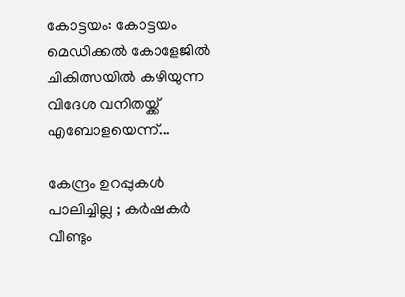കോട്ടയം: കോട്ടയം മെഡിക്കൽ കോളേജിൽ ചികിത്സയിൽ കഴിയുന്ന വിദേശ വനിതയ്ക്ക് എബോളയെന്ന്...

കേന്ദ്രം ഉറപ്പുകൾ പാലിച്ചില്ല ; കർഷകര്‍ വീണ്ടും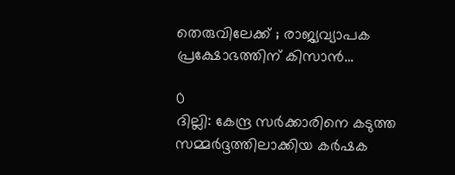തെരുവിലേക്ക് ; രാജ്യവ്യാപക പ്രക്ഷോഭത്തിന് കിസാൻ...

0
ദില്ലി: കേന്ദ്ര സര്‍ക്കാരിനെ കടുത്ത സമ്മര്‍ദ്ദത്തിലാക്കിയ കര്‍ഷക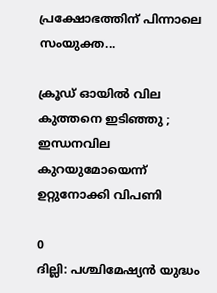പ്രക്ഷോഭത്തിന് പിന്നാലെ സംയുക്ത...

ക്രൂഡ് ഓയിൽ വില കുത്തനെ ഇടിഞ്ഞു ; ഇന്ധനവില കുറയുമോയെന്ന് ഉറ്റുനോക്കി വിപണി

0
ദില്ലി: പശ്ചിമേഷ്യൻ യുദ്ധം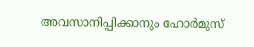അവസാനിപ്പിക്കാനും ഹോർമുസ്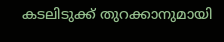കടലിടുക്ക് തുറക്കാനുമായി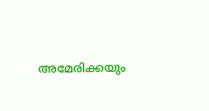അമേരിക്കയും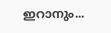ഇറാനും...